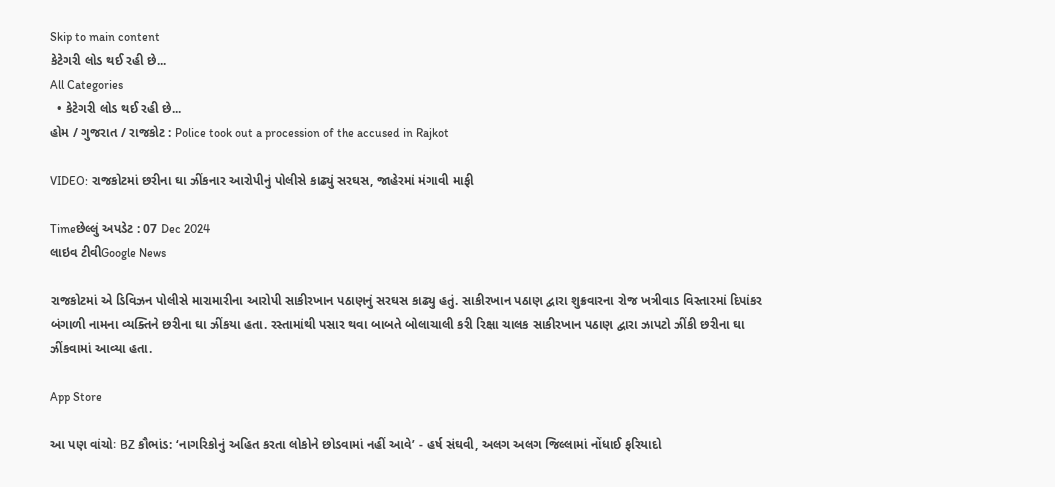Skip to main content
કેટેગરી લોડ થઈ રહી છે...
All Categories
  • કેટેગરી લોડ થઈ રહી છે...
હોમ / ગુજરાત / રાજકોટ : Police took out a procession of the accused in Rajkot

VIDEO: રાજકોટમાં છરીના ઘા ઝીંકનાર આરોપીનું પોલીસે કાઢ્યું સરઘસ, જાહેરમાં મંગાવી માફી

Timeછેલ્લું અપડેટ : 07 Dec 2024
લાઇવ ટીવીGoogle News

રાજકોટમાં એ ડિવિઝન પોલીસે મારામારીના આરોપી સાકીરખાન પઠાણનું સરઘસ કાઢ્યુ હતું. સાકીરખાન પઠાણ દ્વારા શુક્રવારના રોજ ખત્રીવાડ વિસ્તારમાં દિપાંકર બંગાળી નામના વ્યક્તિને છરીના ઘા ઝીંકયા હતા. રસ્તામાંથી પસાર થવા બાબતે બોલાચાલી કરી રિક્ષા ચાલક સાકીરખાન પઠાણ દ્વારા ઝાપટો ઝીંકી છરીના ઘા ઝીંકવામાં આવ્યા હતા.

App Store

આ પણ વાંચોઃ BZ કૌભાંડ: ‘નાગરિકોનું અહિત કરતા લોકોને છોડવામાં નહીં આવે’ - હર્ષ સંઘવી, અલગ અલગ જિલ્લામાં નોંધાઈ ફરિયાદો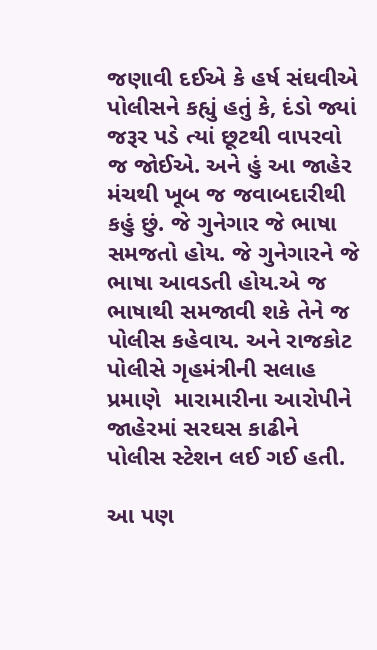જણાવી દઈએ કે હર્ષ સંઘવીએ પોલીસને કહ્યું હતું કે, દંડો જ્યાં જરૂર પડે ત્યાં છૂટથી વાપરવો જ જોઈએ. અને હું આ જાહેર મંચથી ખૂબ જ જવાબદારીથી કહું છું. જે ગુનેગાર જે ભાષા સમજતો હોય. જે ગુનેગારને જે ભાષા આવડતી હોય.એ જ ભાષાથી સમજાવી શકે તેને જ પોલીસ કહેવાય. અને રાજકોટ પોલીસે ગૃહમંત્રીની સલાહ પ્રમાણે  મારામારીના આરોપીને જાહેરમાં સરઘસ કાઢીને પોલીસ સ્ટેશન લઈ ગઈ હતી.

આ પણ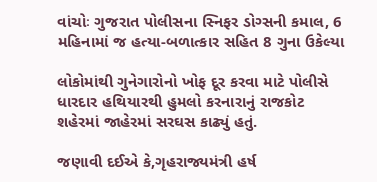વાંચોઃ ગુજરાત પોલીસના સ્નિફર ડોગ્સની કમાલ, 6 મહિનામાં જ હત્યા-બળાત્કાર સહિત 8 ગુના ઉકેલ્યા

લોકોમાંથી ગુનેગારોનો ખોફ દૂર કરવા માટે પોલીસે ધારદાર હથિયારથી હુમલો કરનારાનું રાજકોટ શહેરમાં જાહેરમાં સરઘસ કાઢ્યું હતું.

જણાવી દઈએ કે,ગૃહરાજ્યમંત્રી હર્ષ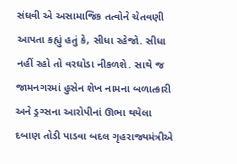સંઘવી એ અસામાજિક તત્વોને ચેતવણી આપતા કહ્યું હતું કે, સીધા રહેજો. સીધા નહીં રહો તો વરઘોડા નીકળશે. સાથે જ જામનગરમાં હુસેન શેખ નામના બળાત્કારી અને ડ્રગ્સના આરોપીનાં ઊભા થયેલા દબાણ તોડી પાડવા બદલ ગૃહરાજ્યમંત્રીએ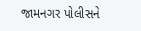જામનગર પોલીસને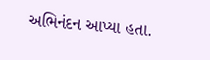અભિનંદન આપ્યા હતા.